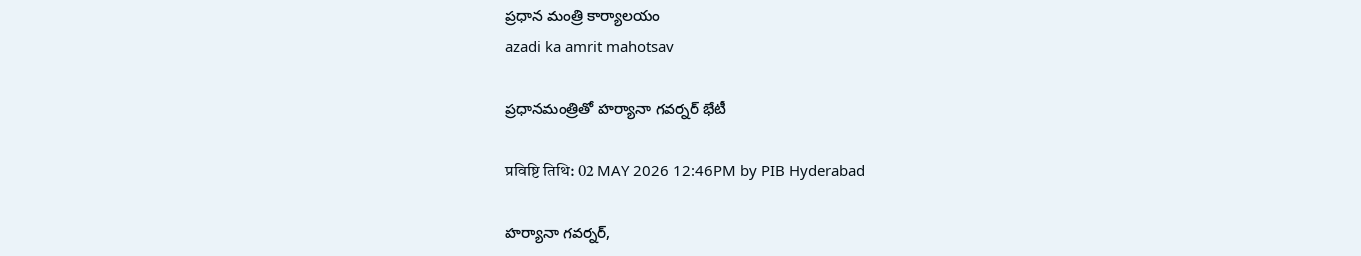ప్రధాన మంత్రి కార్యాలయం
azadi ka amrit mahotsav

ప్రధానమంత్రితో హర్యానా గవర్నర్‌ భేటీ

प्रविष्टि तिथि: 02 MAY 2026 12:46PM by PIB Hyderabad

హర్యానా గవర్నర్,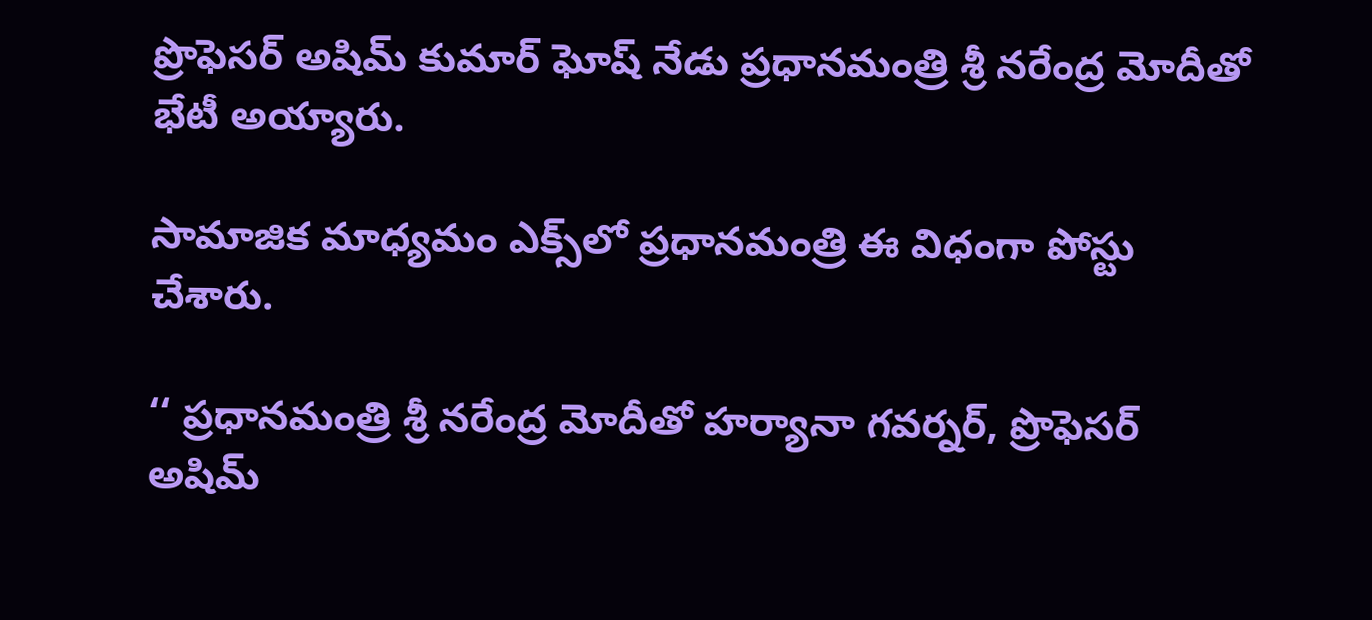ప్రొఫెసర్ అషిమ్ కుమార్ ఘోష్ నేడు ప్రధానమంత్రి శ్రీ నరేంద్ర మోదీతో భేటీ అయ్యారు.

సామాజిక మాధ్యమం ఎక్స్‌లో ప్రధానమంత్రి ఈ విధంగా పోస్టు చేశారు.

‘‘ ప్రధానమంత్రి శ్రీ నరేంద్ర మోదీతో హర్యానా గవర్నర్, ప్రొఫెసర్ అషిమ్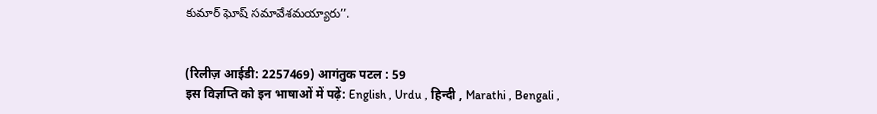కుమార్ ఘోష్ సమావేశమయ్యారు’’.


(रिलीज़ आईडी: 2257469) आगंतुक पटल : 59
इस विज्ञप्ति को इन भाषाओं में पढ़ें: English , Urdu , हिन्दी , Marathi , Bengali ,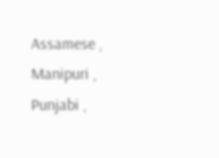Assamese , Manipuri , Punjabi ,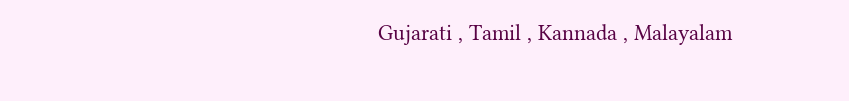Gujarati , Tamil , Kannada , Malayalam